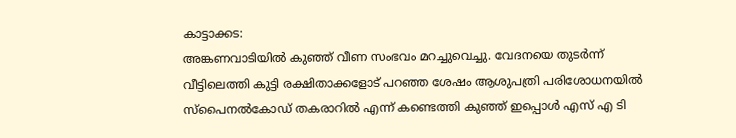കാട്ടാക്കട:
അങ്കണവാടിയിൽ കുഞ്ഞ് വീണ സംഭവം മറച്ചുവെച്ചു. വേദനയെ തുടർന്ന് വീട്ടിലെത്തി കുട്ടി രക്ഷിതാക്കളോട് പറഞ്ഞ ശേഷം ആശുപത്രി പരിശോധനയിൽ സ്പൈനൽകോഡ് തകരാറിൽ എന്ന് കണ്ടെത്തി കുഞ്ഞ് ഇപ്പൊൾ എസ് എ ടി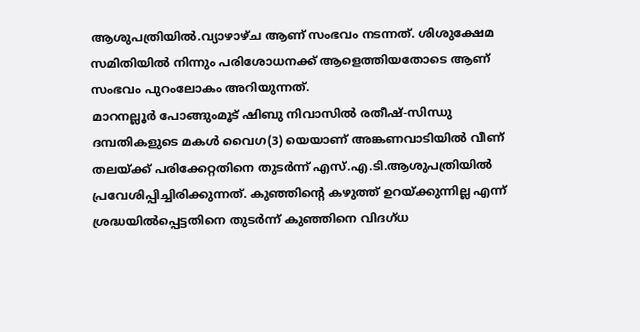ആശുപത്രിയിൽ.വ്യാഴാഴ്ച ആണ് സംഭവം നടന്നത്. ശിശുക്ഷേമ സമിതിയിൽ നിന്നും പരിശോധനക്ക് ആളെത്തിയതോടെ ആണ് സംഭവം പുറംലോകം അറിയുന്നത്.
മാറനല്ലൂർ പോങ്ങുംമൂട് ഷിബു നിവാസിൽ രതീഷ്-സിന്ധു ദമ്പതികളുടെ മകൾ വൈഗ(3) യെയാണ് അങ്കണവാടിയിൽ വീണ് തലയ്ക്ക് പരിക്കേറ്റതിനെ തുടർന്ന് എസ്.എ.ടി.ആശുപത്രിയിൽ
പ്രവേശിപ്പിച്ചിരിക്കുന്നത്. കുഞ്ഞിന്റെ കഴുത്ത് ഉറയ്ക്കുന്നില്ല എന്ന് ശ്രദ്ധയിൽപ്പെട്ടതിനെ തുടർന്ന് കുഞ്ഞിനെ വിദഗ്ധ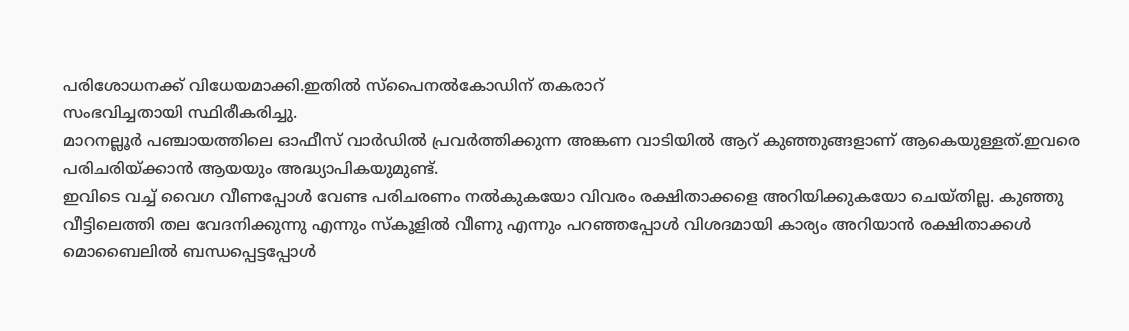പരിശോധനക്ക് വിധേയമാക്കി.ഇതിൽ സ്പൈനൽകോഡിന് തകരാറ്
സംഭവിച്ചതായി സ്ഥിരീകരിച്ചു.
മാറനല്ലൂർ പഞ്ചായത്തിലെ ഓഫീസ് വാർഡിൽ പ്രവർത്തിക്കുന്ന അങ്കണ വാടിയിൽ ആറ് കുഞ്ഞുങ്ങളാണ് ആകെയുള്ളത്.ഇവരെ
പരിചരിയ്ക്കാൻ ആയയും അദ്ധ്യാപികയുമുണ്ട്.
ഇവിടെ വച്ച് വൈഗ വീണപ്പോൾ വേണ്ട പരിചരണം നൽകുകയോ വിവരം രക്ഷിതാക്കളെ അറിയിക്കുകയോ ചെയ്തില്ല. കുഞ്ഞു വീട്ടിലെത്തി തല വേദനിക്കുന്നു എന്നും സ്കൂളിൽ വീണു എന്നും പറഞ്ഞപ്പോൾ വിശദമായി കാര്യം അറിയാൻ രക്ഷിതാക്കൾ മൊബൈലിൽ ബന്ധപ്പെട്ടപ്പോൾ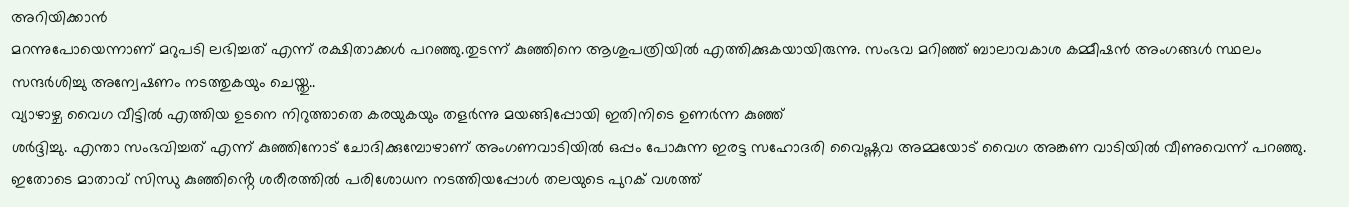അറിയിക്കാൻ
മറന്നുപോയെന്നാണ് മറുപടി ലഭിച്ചത് എന്ന് രക്ഷിതാക്കൾ പറഞ്ഞു.തുടന്ന് കുഞ്ഞിനെ ആശുപത്രിയിൽ എത്തിക്കുകയായിരുന്നു. സംഭവ മറിഞ്ഞ് ബാലാവകാശ കമ്മീഷൻ അംഗങ്ങൾ സ്ഥലം സന്ദർശിച്ചു അന്വേഷണം നടത്തുകയും ചെയ്തു..
വ്യാഴാഴ്ച വൈഗ വീട്ടിൽ എത്തിയ ഉടനെ നിറുത്താതെ കരയുകയും തളർന്നു മയങ്ങിപ്പോയി ഇതിനിടെ ഉണർന്ന കുഞ്ഞ്
ശർദ്ദിച്ചു. എന്താ സംഭവിച്ചത് എന്ന് കുഞ്ഞിനോട് ചോദിക്കുമ്പോഴാണ് അംഗണവാടിയിൽ ഒപ്പം പോകുന്ന ഇരട്ട സഹോദരി വൈഷ്ണവ അമ്മയോട് വൈഗ അങ്കണ വാടിയിൽ വീണുവെന്ന് പറഞ്ഞു. ഇതോടെ മാതാവ് സിന്ധു കുഞ്ഞിൻ്റെ ശരീരത്തിൽ പരിശോധന നടത്തിയപ്പോൾ തലയുടെ പുറക് വശത്ത്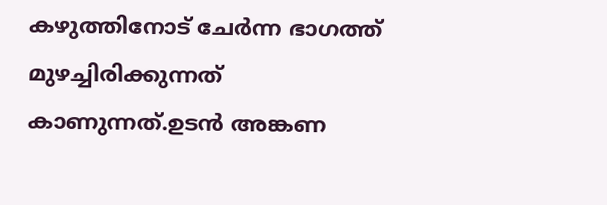കഴുത്തിനോട് ചേർന്ന ഭാഗത്ത് മുഴച്ചിരിക്കുന്നത് കാണുന്നത്.ഉടൻ അങ്കണ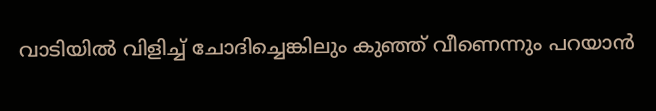വാടിയിൽ വിളിച്ച് ചോദിച്ചെങ്കിലും കുഞ്ഞ് വീണെന്നും പറയാൻ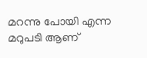മറന്നു പോയി എന്ന മറുപടി ആണ്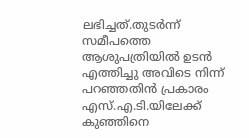ലഭിച്ചത്.തുടർന്ന് സമീപത്തെ ആശുപത്രിയിൽ ഉടൻ എത്തിച്ചു അവിടെ നിന്ന് പറഞ്ഞതിൻ പ്രകാരം എസ്.എ.ടി.യിലേക്ക് കുഞ്ഞിനെ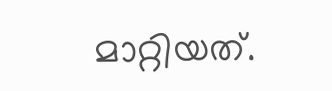മാറ്റിയത്.